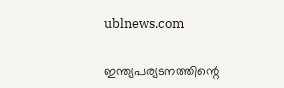ublnews.com

ഇന്ത്യപര്യടനത്തിന്റെ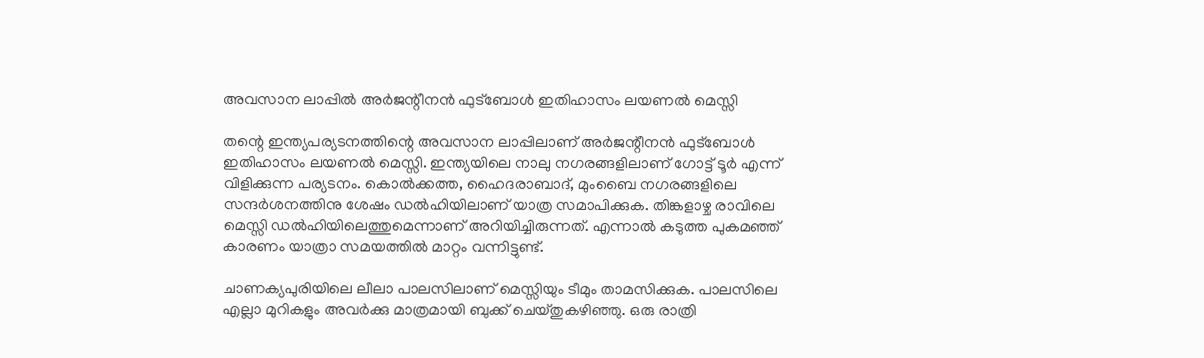അവസാന ലാപ്പിൽ അർജന്റീനൻ ഫുട്ബോൾ ഇതിഹാസം ലയണൽ മെസ്സി

തന്റെ ഇന്ത്യപര്യടനത്തിന്റെ അവസാന ലാപ്പിലാണ് അർജന്റീനൻ ഫുട്ബോൾ ഇതിഹാസം ലയണൽ മെസ്സി. ഇന്ത്യയിലെ നാലു നഗരങ്ങളിലാണ് ഗോട്ട് ടൂർ എന്ന് വിളിക്കുന്ന പര്യടനം. കൊൽക്കത്ത, ഹൈദരാബാദ്, മുംബൈ നഗരങ്ങളിലെ സന്ദർശനത്തിനു ശേഷം ഡൽഹിയിലാണ് യാത്ര സമാപിക്കുക. തിങ്കളാഴ്ച രാവിലെ മെസ്സി ഡൽഹിയിലെത്തുമെന്നാണ് അറിയിച്ചിരുന്നത്. എന്നാൽ കടുത്ത പുകമഞ്ഞ് കാരണം യാത്രാ സമയത്തിൽ മാറ്റം വന്നിട്ടുണ്ട്.

ചാണക്യപുരിയിലെ ലീലാ പാലസിലാണ് മെസ്സിയും ടീമും താമസിക്കുക. പാലസിലെ എല്ലാ മുറികളും അവർക്കു മാത്രമായി ബുക്ക് ചെയ്തുകഴിഞ്ഞു. ഒരു രാത്രി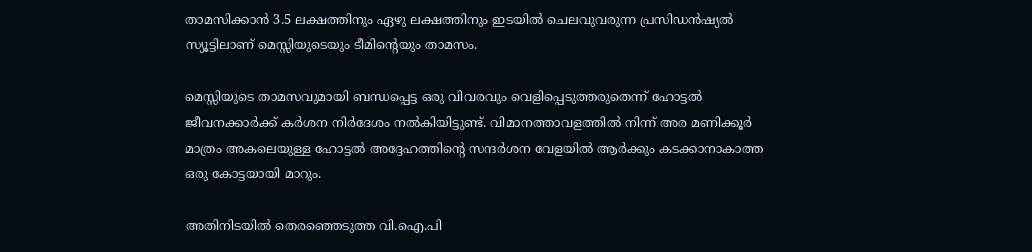താമസിക്കാൻ 3.5 ലക്ഷത്തിനും ഏഴു ലക്ഷത്തിനും ഇടയിൽ ചെലവുവരുന്ന പ്രസിഡൻഷ്യൽ സ്യൂട്ടിലാണ് മെസ്സിയുടെയും ടീമിന്റെയും താമസം.

മെസ്സിയുടെ താമസവുമായി ബന്ധപ്പെട്ട ഒരു വിവരവും വെളിപ്പെടുത്തരുതെന്ന് ഹോട്ടൽ ജീവനക്കാർക്ക് കർശന നിർദേശം നൽകിയിട്ടുണ്ട്. വിമാനത്താവളത്തിൽ നിന്ന് അര മണിക്കൂർ മാത്രം അകലെയുള്ള ഹോട്ടൽ അദ്ദേഹത്തിന്റെ സന്ദർശന വേളയിൽ ആർക്കും കടക്കാനാകാത്ത ഒരു കോട്ടയായി മാറും.

അതിനിടയിൽ തെരഞ്ഞെടുത്ത വി.ഐ.പി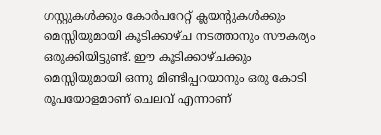ഗസ്റ്റുകൾക്കും കോർപറേറ്റ് ക്ലയന്റുകൾക്കും മെസ്സിയുമായി കൂടിക്കാഴ്ച നടത്താനും സൗകര്യം ഒരുക്കിയിട്ടുണ്ട്. ഈ കൂടിക്കാഴ്ചക്കും മെസ്സിയുമായി ഒന്നു മിണ്ടിപ്പറയാനും ഒരു കോടി രൂപയോളമാണ് ചെലവ് എന്നാണ്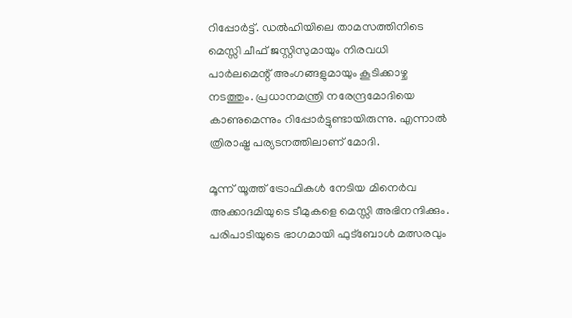റിപ്പോർട്ട്. ഡൽഹിയിലെ താമസത്തിനിടെ മെസ്സി ചീഫ് ജസ്റ്റിസുമായും നിരവധി പാർലമെന്റ് അംഗങ്ങളുമായും കൂടിക്കാഴ്ച നടത്തും. പ്രധാനമന്ത്രി നരേന്ദ്രമോദിയെ കാണുമെന്നും റിപ്പോർട്ടുണ്ടായിരുന്നു. എന്നാൽ ത്രിരാഷ്ട്ര പര്യടനത്തിലാണ് മോദി.

മൂന്ന് യൂത്ത് ട്രോഫികൾ നേടിയ മിനെർവ അക്കാദമിയുടെ ടീമുകളെ മെസ്സി അഭിനന്ദിക്കും. പരിപാടിയുടെ ഭാഗമായി ഫുട്ബോൾ മത്സരവും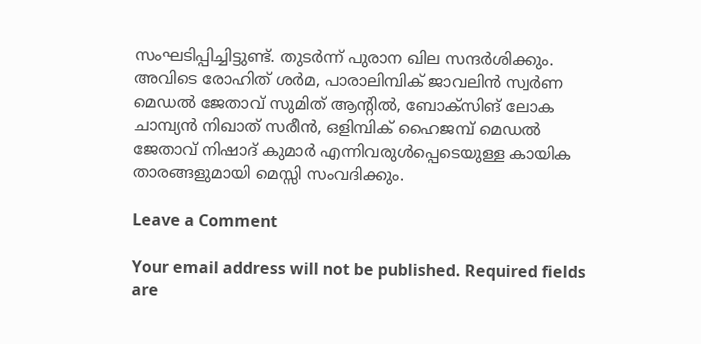സംഘടിപ്പിച്ചിട്ടുണ്ട്. തുടർന്ന് പുരാന ഖില സന്ദർശിക്കും. അവിടെ രോഹിത് ശർമ, പാരാലിമ്പിക് ജാവലിൻ സ്വർണ മെഡൽ ജേതാവ് സുമിത് ആന്റിൽ, ബോക്സിങ് ലോക ചാമ്പ്യൻ നിഖാത് സരീൻ, ഒളിമ്പിക് ഹൈജമ്പ് മെഡൽ ജേതാവ് നിഷാദ് കുമാർ എന്നിവരുൾപ്പെടെയുള്ള കായിക താരങ്ങളുമായി മെസ്സി സംവദിക്കും.

Leave a Comment

Your email address will not be published. Required fields are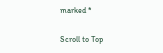marked *

Scroll to Top